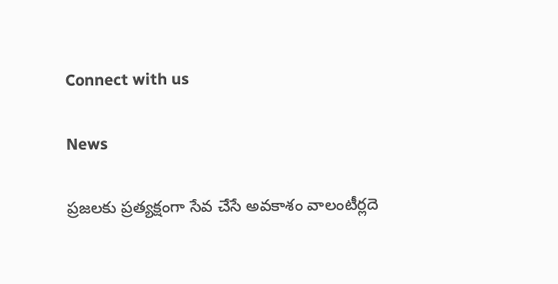Connect with us

News

ప్రజలకు ప్రత్యక్షంగా సేవ చేసే అవకాశం వాలంటీర్లదె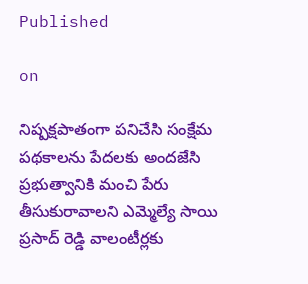Published

on

నిష్ప‌క్ష‌పాతంగా ప‌నిచేసి సంక్షేమ పథకాలను పేదలకు అందజేసి ప్రభుత్వానికి మంచి పేరు తీసుకురావాలని ఎమ్మెల్యే సాయి ప్రసాద్ రెడ్డి వాలంటీర్లకు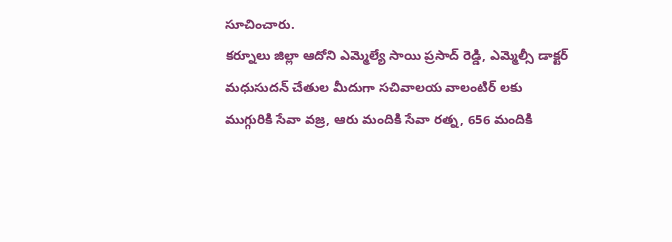సూచించారు.
కర్నూలు జిల్లా ఆదోని ఎమ్మెల్యే సాయి ప్రసాద్ రెడ్డి, ఎమ్మెల్సీ డాక్టర్ మధుసుదన్ చేతుల మీదుగా సచివాలయ వాలంటిర్ లకు ముగ్గురికి సేవా వజ్ర, ఆరు మందికి సేవా రత్న, 656 మందికి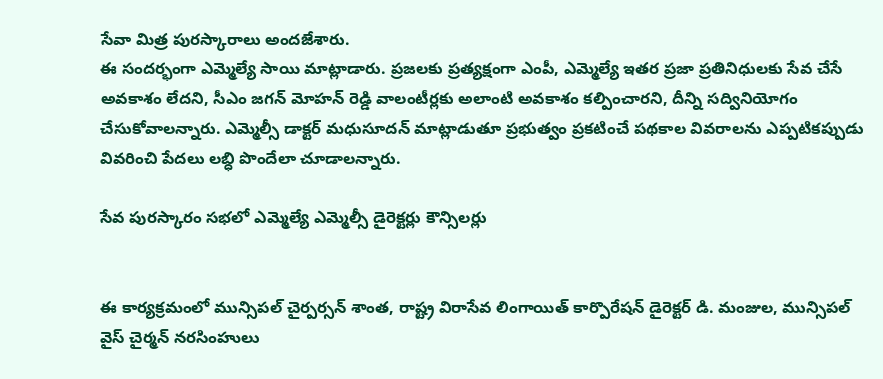సేవా మిత్ర పురస్కారాలు అందజేశారు.
ఈ సందర్భంగా ఎమ్మెల్యే సాయి మాట్లాడారు. ప్రజలకు ప్రత్యక్షంగా ఎంపీ, ఎమ్మెల్యే ఇతర ప్రజా ప్రతినిధులకు సేవ చేసే అవకాశం లేదని, సీఎం జగన్ మోహన్ రెడ్డి వాలంటీర్లకు అలాంటి అవకాశం కల్పించారని, దీన్ని సద్వినియోగం చేసుకోవాలన్నారు. ఎమ్మెల్సీ డాక్టర్ మధుసూదన్ మాట్లాడుతూ ప్రభుత్వం ప్రకటించే పథకాల వివరాలను ఎప్పటికప్పుడు వివరించి పేదలు లబ్ధి పొందేలా చూడాలన్నారు.

సేవ పురస్కారం సభలో ఎమ్మెల్యే ఎమ్మెల్సీ డైరెక్టర్లు కౌన్సిలర్లు


ఈ కార్యక్రమంలో మున్సిపల్ చైర్పర్సన్ శాంత, రాష్ట్ర విరాసేవ లింగాయిత్ కార్పొరేషన్ డైరెక్టర్ డి. మంజుల, మున్సిపల్ వైస్ చైర్మన్ నరసింహులు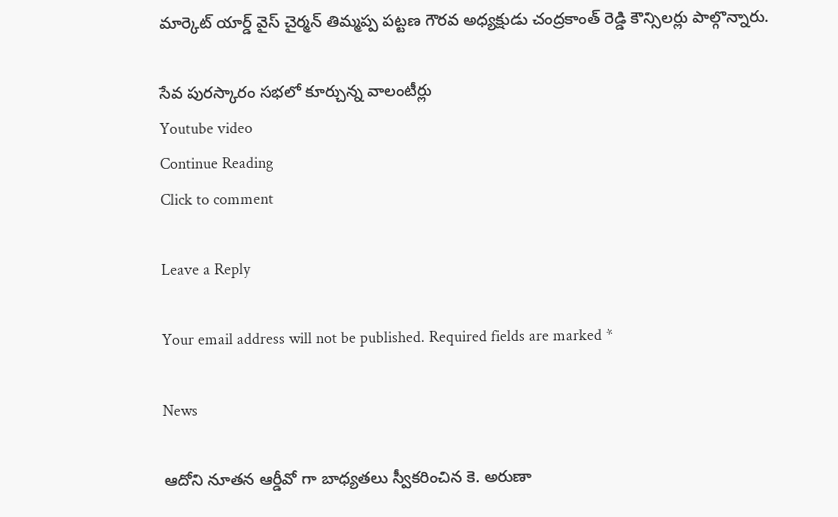మార్కెట్ యార్డ్ వైస్ చైర్మన్ తిమ్మప్ప పట్టణ గౌరవ అధ్యక్షుడు చంద్రకాంత్ రెడ్డి కౌన్సిలర్లు పాల్గొన్నారు.

సేవ పురస్కారం సభలో కూర్చున్న వాలంటీర్లు
Youtube video
Continue Reading
Click to comment

Leave a Reply

Your email address will not be published. Required fields are marked *

News

ఆదోని నూతన ఆర్డీవో గా బాధ్యతలు స్వీకరించిన కె. అరుణా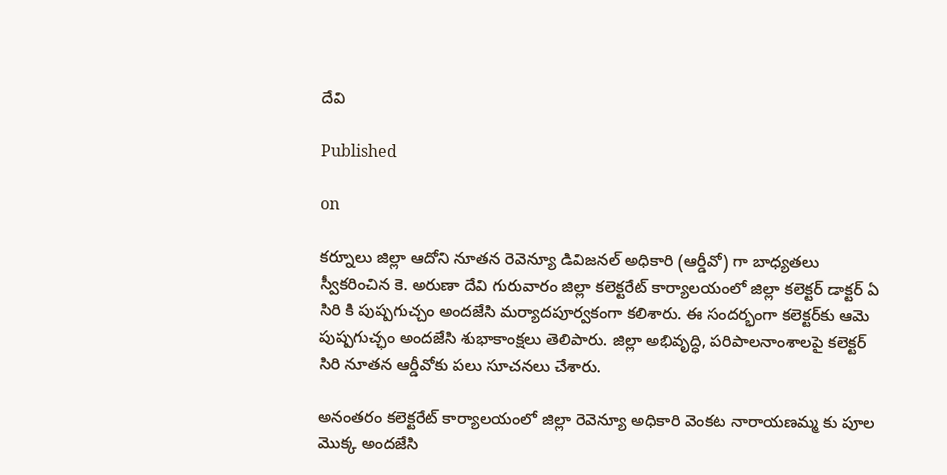దేవి

Published

on

కర్నూలు జిల్లా ఆదోని నూతన రెవెన్యూ డివిజనల్ అధికారి (ఆర్డీవో) గా బాధ్యతలు స్వీకరించిన కె. అరుణా దేవి గురువారం జిల్లా కలెక్టరేట్ కార్యాలయంలో జిల్లా కలెక్టర్ డాక్టర్ ఏ సిరి కి పుష్పగుచ్చం అందజేసి మర్యాదపూర్వకంగా కలిశారు. ఈ సందర్భంగా కలెక్టర్‌కు ఆమె పుష్పగుచ్ఛం అందజేసి శుభాకాంక్షలు తెలిపారు. జిల్లా అభివృద్ధి, పరిపాలనాంశాలపై కలెక్టర్ సిరి నూతన ఆర్డీవోకు పలు సూచనలు చేశారు.

అనంతరం కలెక్టరేట్ కార్యాలయంలో జిల్లా రెవెన్యూ అధికారి వెంకట నారాయణమ్మ కు పూల మొక్క అందజేసి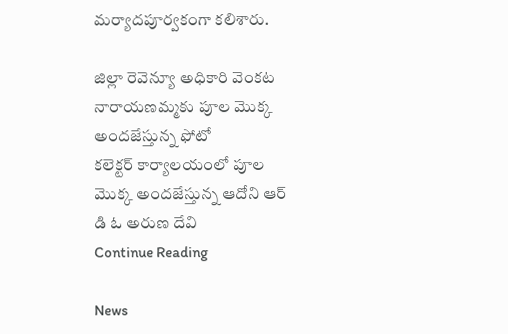మర్యాదపూర్వకంగా కలిశారు.

జిల్లా రెవెన్యూ అధికారి వెంకట నారాయణమ్మకు పూల మొక్క  అందజేస్తున్న ఫోటో
కలెక్టర్ కార్యాలయంలో పూల మొక్క అందజేస్తున్న ఆదోని ఆర్ డి ఓ అరుణ దేవి
Continue Reading

News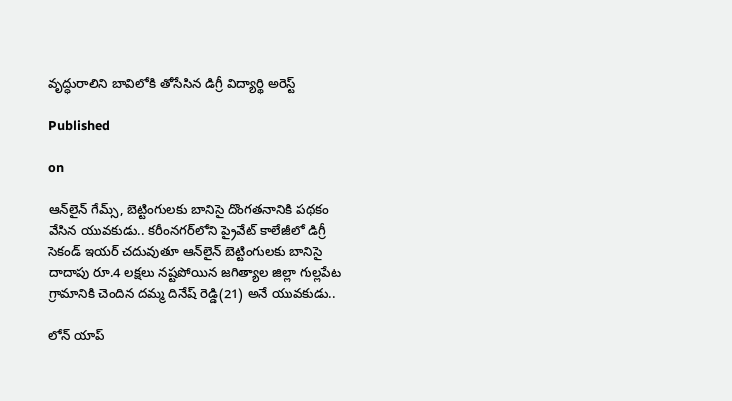వృద్ధురాలిని బావిలోకి తోసేసిన డిగ్రీ విద్యార్థి అరెస్ట్

Published

on

ఆన్‌లైన్ గేమ్స్, బెట్టింగులకు బానిసై దొంగతనానికి పథకం వేసిన యువకుడు.. కరీంనగర్‌లోని ప్రైవేట్ కాలేజీలో డిగ్రీ సెకండ్ ఇయర్ చదువుతూ ఆన్‌లైన్ బెట్టింగులకు బానిసై దాదాపు రూ.4 లక్షలు నష్టపోయిన జగిత్యాల జిల్లా గుల్లపేట గ్రామానికి చెందిన దమ్మ దినేష్ రెడ్డి(21) అనే యువకుడు..

లోన్ యాప్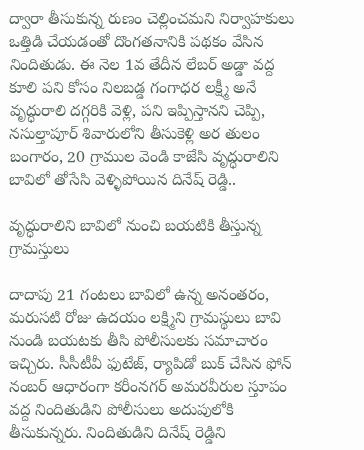ద్వారా తీసుకున్న రుణం చెల్లించమని నిర్వాహకులు ఒత్తిడి చేయడంతో దొంగతనానికి పథకం వేసిన నిందితుడు. ఈ నెల 1వ తేదీన లేబర్ అడ్డా వద్ద కూలి పని కోసం నిలబడ్డ గంగాధర లక్ష్మీ అనే వృద్ధురాలి దగ్గరికి వెళ్లి, పని ఇప్పిస్తానని చెప్పి, నసుల్తాపూర్ శివారులోని తీసుకెళ్లి అర తులం బంగారం, 20 గ్రాముల వెండి కాజేసి వృద్ధురాలిని బావిలో తోసేసి వెళ్ళిపోయిన దినేష్ రెడ్డి..

వృద్ధురాలిని బావిలో నుంచి బయటికి తీస్తున్న గ్రామస్తులు

దాదాపు 21 గంటలు బావిలో ఉన్న అనంతరం, మరుసటి రోజు ఉదయం లక్ష్మిని గ్రామస్థులు బావి నుండి బయటకు తీసి పోలీసులకు సమాచారం ఇచ్చిరు. సీసీటీవీ ఫుటేజ్, ర్యాపిడో బుక్ చేసిన ఫోన్ నంబర్ ఆధారంగా కరీంనగర్ అమరవీరుల స్తూపం వద్ద నిందితుడిని పోలీసులు అదుపులోకి తీసుకున్నరు. నిందితుడిని దినేష్ రెడ్డిని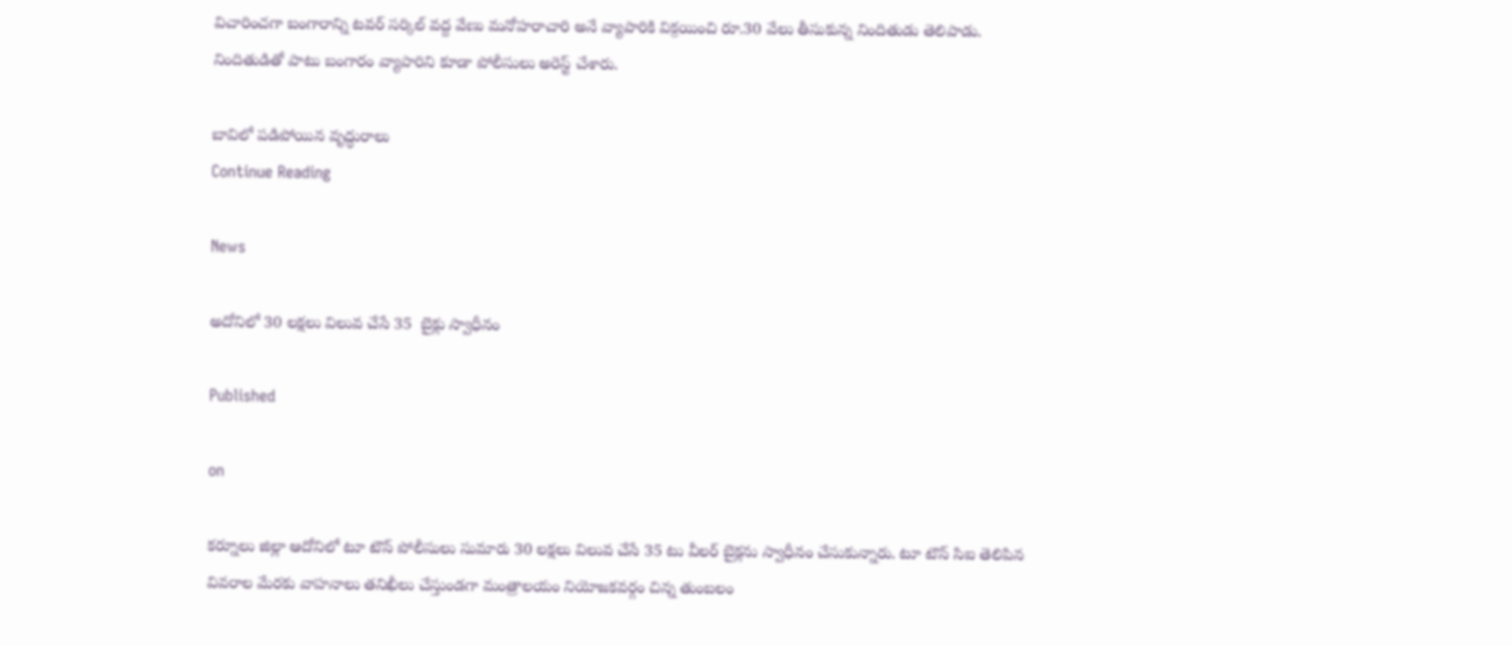విచారించగా బంగారాన్ని టవర్ సర్కిల్ వద్ద వేణు మనోహరాచారి అనే వ్యాపారికి విక్రయించి రూ.30 వేలు తీసుకున్న నిందితుడు తెలిపాడు. నిందితుడితో పాటు బంగారం వ్యాపారిని కూడా పోలీసులు అరెస్ట్ చేశారు.

బావిలో పడిపోయిన వృద్ధురాలు
Continue Reading

News

అదోనిలో 30 లక్షలు విలువ చేసే 35  బైక్లు స్వాధీనం

Published

on

కర్నూలు జిల్లా ఆదోనిలో టూ టౌన్ పోలీసులు సుమారు 30 లక్షలు విలువ చేసే 35 టు వీలర్ బైక్లను స్వాధీనం చేసుకున్నారు. టూ టౌన్ సిఐ తెలిపిన వివరాల మేరకు వాహనాలు తనిఖీలు చేస్తుండగా మంత్రాలయం నియోజకవర్గం చిన్న తుంబలం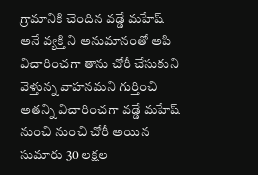గ్రామానికి చెందిన వడ్డే మహేష్ అనే వ్యక్తి ని అనుమానంతో అపి విచారించగా తాను చోరీ చేసుకుని వెళ్తున్న వాహనమని గుర్తించి అతన్ని విచారించగా వడ్డే మహేష్ నుంచి నుంచి చోరీ అయిన సుమారు 30 లక్షల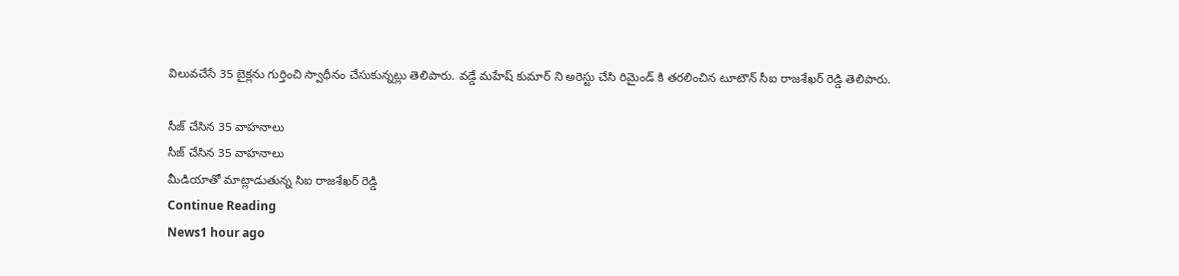విలువచేసే 35 బైక్లను గుర్తించి స్వాధీనం చేసుకున్నట్లు తెలిపారు. వడ్డే మహేష్ కుమార్ ని అరెస్టు చేసి రిమైండ్ కి తరలించిన టూటౌన్ సీఐ రాజశేఖర్ రెడ్డి తెలిపారు.

సీజ్ చేసిన 35 వాహనాలు
సీజ్ చేసిన 35 వాహనాలు
మీడియాతో మాట్లాడుతున్న సిఐ రాజశేఖర్ రెడ్డి
Continue Reading
News1 hour ago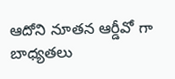ఆదోని నూతన ఆర్డీవో గా బాధ్యతలు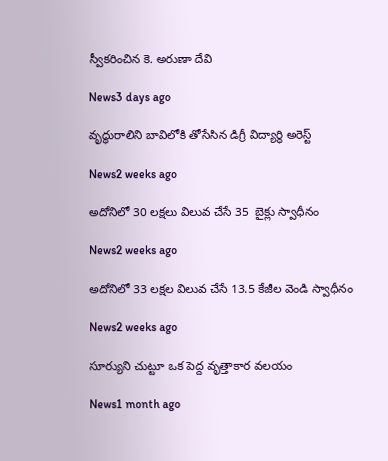స్వీకరించిన కె. అరుణా దేవి

News3 days ago

వృద్ధురాలిని బావిలోకి తోసేసిన డిగ్రీ విద్యార్థి అరెస్ట్

News2 weeks ago

అదోనిలో 30 లక్షలు విలువ చేసే 35  బైక్లు స్వాధీనం

News2 weeks ago

అదోనిలో 33 లక్షల విలువ చేసే 13.5 కేజీల వెండి స్వాధీనం

News2 weeks ago

సూర్యుని చుట్టూ ఒక పెద్ద వృత్తాకార వలయం

News1 month ago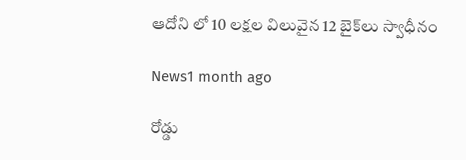ఆదోని లో 10 లక్షల విలువైన 12 బైక్‌లు స్వాధీనం

News1 month ago

రోడ్డు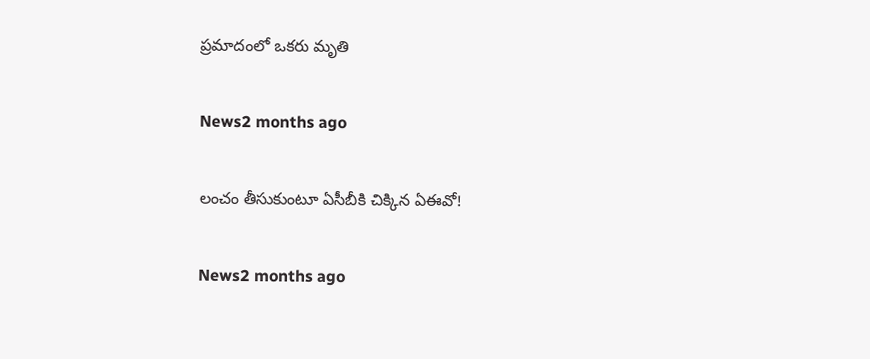ప్రమాదంలో ఒకరు మృతి

News2 months ago

లంచం తీసుకుంటూ ఏసీబీకి చిక్కిన ఏఈవో!

News2 months ago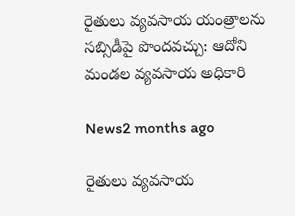రైతులు వ్యవసాయ యంత్రాలను సబ్సిడీపై పొందవచ్చు: ఆదోని మండల వ్యవసాయ అధికారి

News2 months ago

రైతులు వ్యవసాయ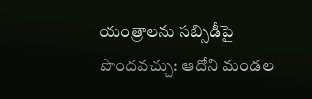యంత్రాలను సబ్సిడీపై పొందవచ్చు: ఆదోని మండల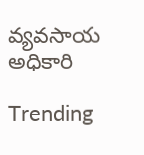వ్యవసాయ అధికారి

Trending